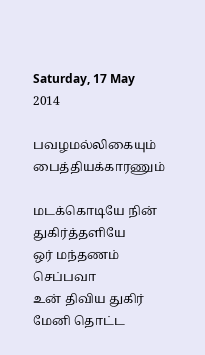Saturday, 17 May 2014

பவழமல்லிகையும் பைத்தியக்காரணும்

மடக்கொடியே நின் துகிர்த்தளியே
ஒர் மந்தணம் செப்பவா
உன் திவிய துகிர் மேனி தொட்ட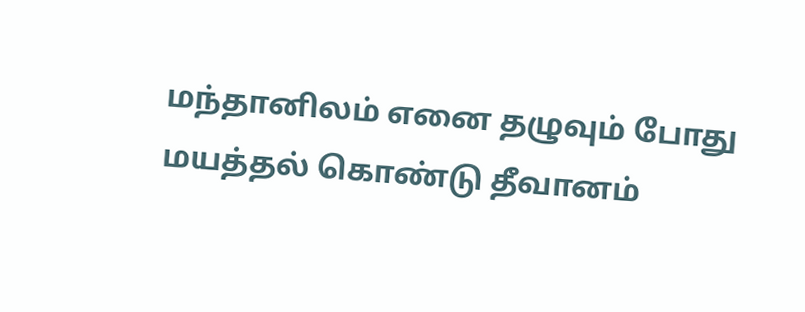மந்தானிலம் எனை தழுவும் போது
மயத்தல் கொண்டு தீவானம்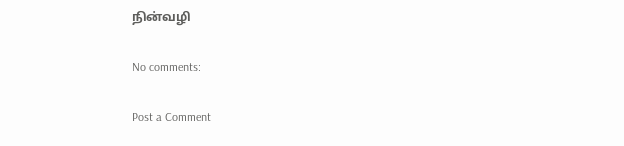நின்வழி

No comments:

Post a Comment